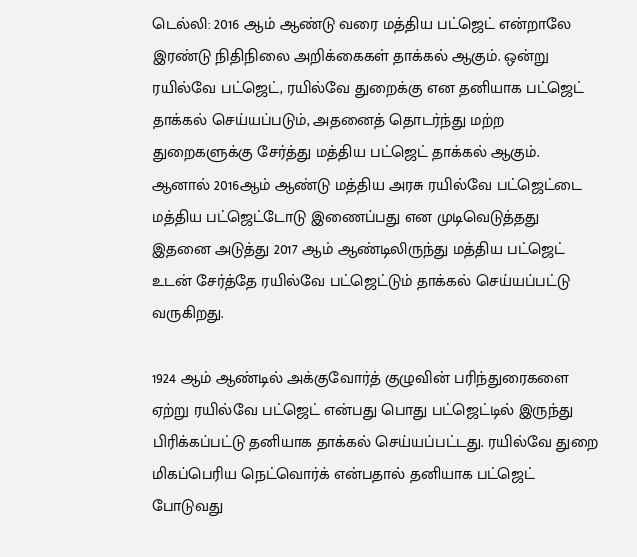டெல்லி: 2016 ஆம் ஆண்டு வரை மத்திய பட்ஜெட் என்றாலே இரண்டு நிதிநிலை அறிக்கைகள் தாக்கல் ஆகும். ஒன்று ரயில்வே பட்ஜெட், ரயில்வே துறைக்கு என தனியாக பட்ஜெட் தாக்கல் செய்யப்படும், அதனைத் தொடர்ந்து மற்ற துறைகளுக்கு சேர்த்து மத்திய பட்ஜெட் தாக்கல் ஆகும்.
ஆனால் 2016ஆம் ஆண்டு மத்திய அரசு ரயில்வே பட்ஜெட்டை மத்திய பட்ஜெட்டோடு இணைப்பது என முடிவெடுத்தது இதனை அடுத்து 2017 ஆம் ஆண்டிலிருந்து மத்திய பட்ஜெட் உடன் சேர்த்தே ரயில்வே பட்ஜெட்டும் தாக்கல் செய்யப்பட்டு வருகிறது.

1924 ஆம் ஆண்டில் அக்குவோர்த் குழுவின் பரிந்துரைகளை ஏற்று ரயில்வே பட்ஜெட் என்பது பொது பட்ஜெட்டில் இருந்து பிரிக்கப்பட்டு தனியாக தாக்கல் செய்யப்பட்டது. ரயில்வே துறை மிகப்பெரிய நெட்வொர்க் என்பதால் தனியாக பட்ஜெட் போடுவது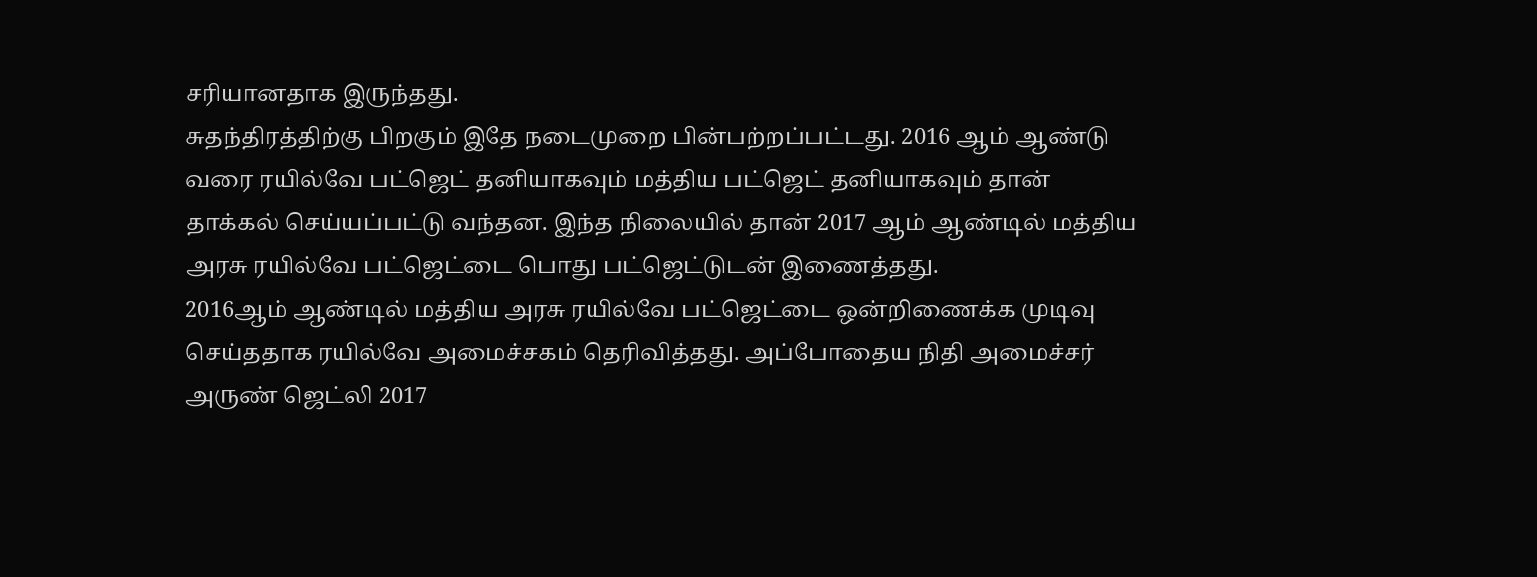சரியானதாக இருந்தது.
சுதந்திரத்திற்கு பிறகும் இதே நடைமுறை பின்பற்றப்பட்டது. 2016 ஆம் ஆண்டு வரை ரயில்வே பட்ஜெட் தனியாகவும் மத்திய பட்ஜெட் தனியாகவும் தான் தாக்கல் செய்யப்பட்டு வந்தன. இந்த நிலையில் தான் 2017 ஆம் ஆண்டில் மத்திய அரசு ரயில்வே பட்ஜெட்டை பொது பட்ஜெட்டுடன் இணைத்தது.
2016ஆம் ஆண்டில் மத்திய அரசு ரயில்வே பட்ஜெட்டை ஒன்றிணைக்க முடிவு செய்ததாக ரயில்வே அமைச்சகம் தெரிவித்தது. அப்போதைய நிதி அமைச்சர் அருண் ஜெட்லி 2017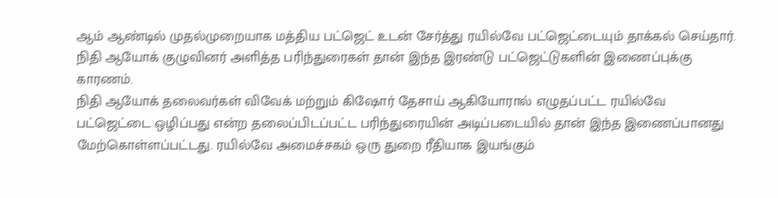ஆம் ஆண்டில் முதல்முறையாக மத்திய பட்ஜெட் உடன் சேர்த்து ரயில்வே பட்ஜெட்டையும் தாக்கல் செய்தார். நிதி ஆயோக் குழுவினர் அளித்த பரிந்துரைகள் தான் இந்த இரண்டு பட்ஜெட்டுகளின் இணைப்புக்கு காரணம்.
நிதி ஆயோக் தலைவர்கள் விவேக் மற்றும் கிஷோர் தேசாய் ஆகியோரால் எழுதப்பட்ட ரயில்வே பட்ஜெட்டை ஒழிப்பது என்ற தலைப்பிடப்பட்ட பரிந்துரையின் அடிப்படையில் தான் இந்த இணைப்பானது மேற்கொள்ளப்பட்டது. ரயில்வே அமைச்சகம் ஒரு துறை ரீதியாக இயங்கும்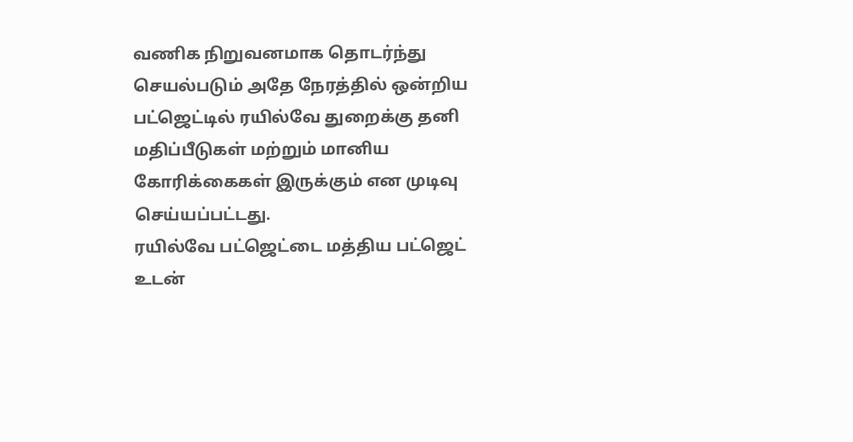வணிக நிறுவனமாக தொடர்ந்து செயல்படும் அதே நேரத்தில் ஒன்றிய பட்ஜெட்டில் ரயில்வே துறைக்கு தனி மதிப்பீடுகள் மற்றும் மானிய கோரிக்கைகள் இருக்கும் என முடிவு செய்யப்பட்டது.
ரயில்வே பட்ஜெட்டை மத்திய பட்ஜெட் உடன்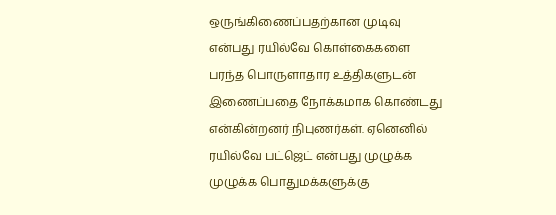ஒருங்கிணைப்பதற்கான முடிவு என்பது ரயில்வே கொள்கைகளை பரந்த பொருளாதார உத்திகளுடன் இணைப்பதை நோக்கமாக கொண்டது என்கின்றனர் நிபுணர்கள். ஏனெனில் ரயில்வே பட்ஜெட் என்பது முழுக்க முழுக்க பொதுமக்களுக்கு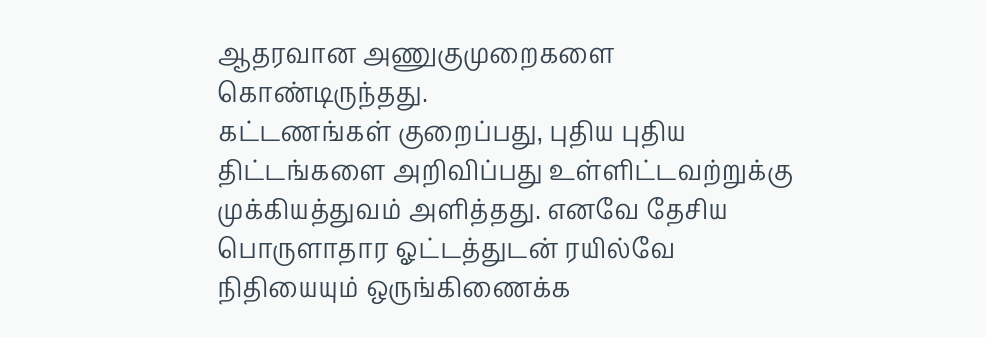ஆதரவான அணுகுமுறைகளை கொண்டிருந்தது.
கட்டணங்கள் குறைப்பது, புதிய புதிய திட்டங்களை அறிவிப்பது உள்ளிட்டவற்றுக்கு முக்கியத்துவம் அளித்தது. எனவே தேசிய பொருளாதார ஓட்டத்துடன் ரயில்வே நிதியையும் ஒருங்கிணைக்க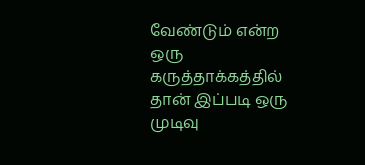வேண்டும் என்ற ஒரு கருத்தாக்கத்தில் தான் இப்படி ஒரு முடிவு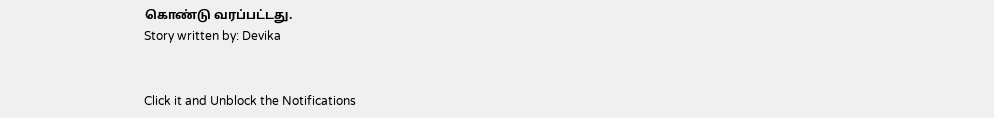கொண்டு வரப்பட்டது.
Story written by: Devika


Click it and Unblock the Notifications